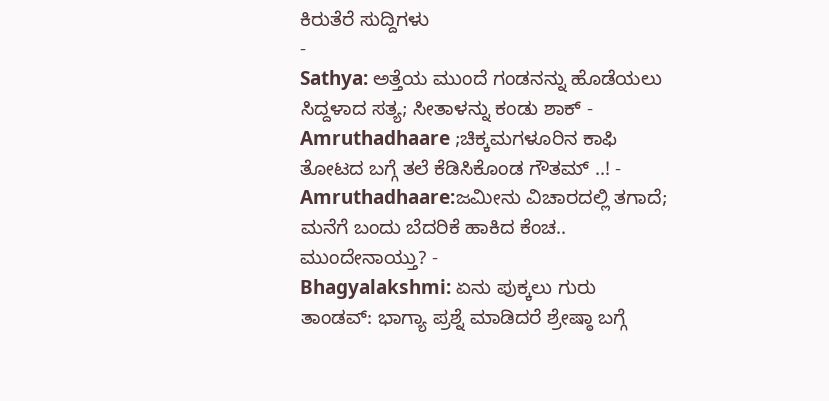ಕಿರುತೆರೆ ಸುದ್ದಿಗಳು
-
Sathya: ಅತ್ತೆಯ ಮುಂದೆ ಗಂಡನನ್ನು ಹೊಡೆಯಲು ಸಿದ್ದಳಾದ ಸತ್ಯ; ಸೀತಾಳನ್ನು ಕಂಡು ಶಾಕ್ -
Amruthadhaare ;ಚಿಕ್ಕಮಗಳೂರಿನ ಕಾಫಿ ತೋಟದ ಬಗ್ಗೆ ತಲೆ ಕೆಡಿಸಿಕೊಂಡ ಗೌತಮ್ ..! -
Amruthadhaare:ಜಮೀನು ವಿಚಾರದಲ್ಲಿ ತಗಾದೆ; ಮನೆಗೆ ಬಂದು ಬೆದರಿಕೆ ಹಾಕಿದ ಕೆಂಚ.. ಮುಂದೇನಾಯ್ತು? -
Bhagyalakshmi: ಏನು ಪುಕ್ಕಲು ಗುರು ತಾಂಡವ್: ಭಾಗ್ಯಾ ಪ್ರಶ್ನೆ ಮಾಡಿದರೆ ಶ್ರೇಷ್ಠಾ ಬಗ್ಗೆ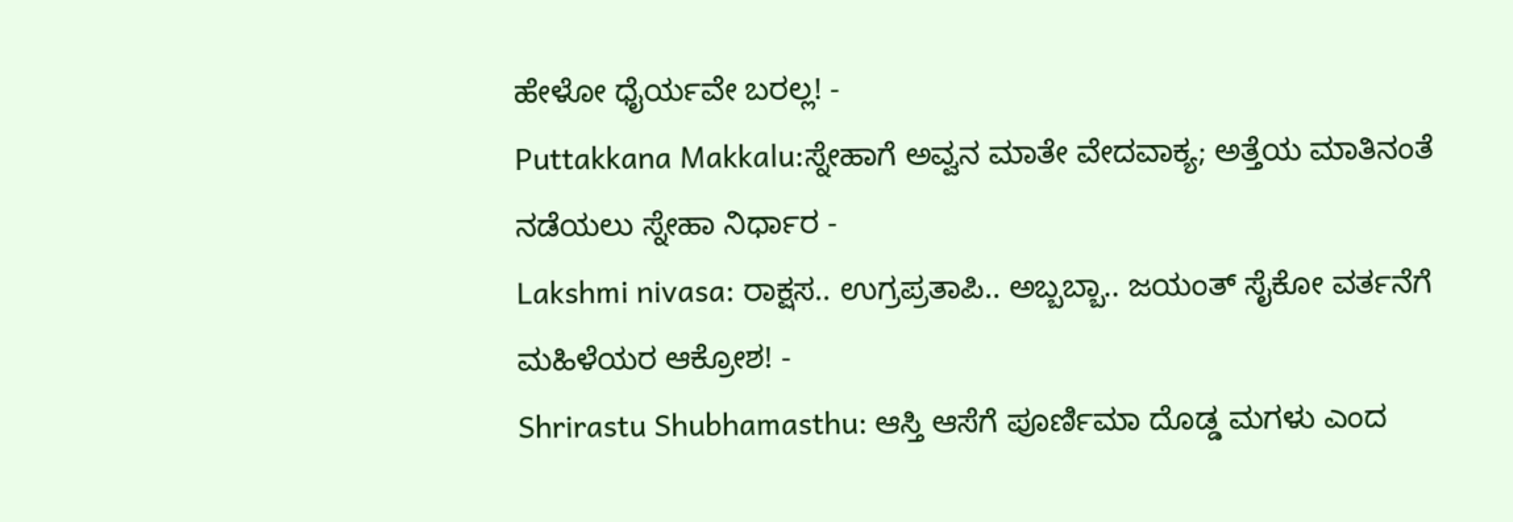ಹೇಳೋ ಧೈರ್ಯವೇ ಬರಲ್ಲ! -
Puttakkana Makkalu:ಸ್ನೇಹಾಗೆ ಅವ್ವನ ಮಾತೇ ವೇದವಾಕ್ಯ; ಅತ್ತೆಯ ಮಾತಿನಂತೆ ನಡೆಯಲು ಸ್ನೇಹಾ ನಿರ್ಧಾರ -
Lakshmi nivasa: ರಾಕ್ಷಸ.. ಉಗ್ರಪ್ರತಾಪಿ.. ಅಬ್ಬಬ್ಬಾ.. ಜಯಂತ್ ಸೈಕೋ ವರ್ತನೆಗೆ ಮಹಿಳೆಯರ ಆಕ್ರೋಶ! -
Shrirastu Shubhamasthu: ಆಸ್ತಿ ಆಸೆಗೆ ಪೂರ್ಣಿಮಾ ದೊಡ್ಡ ಮಗಳು ಎಂದ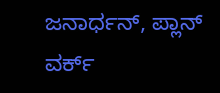ಜನಾರ್ಧನ್, ಪ್ಲಾನ್ ವರ್ಕ್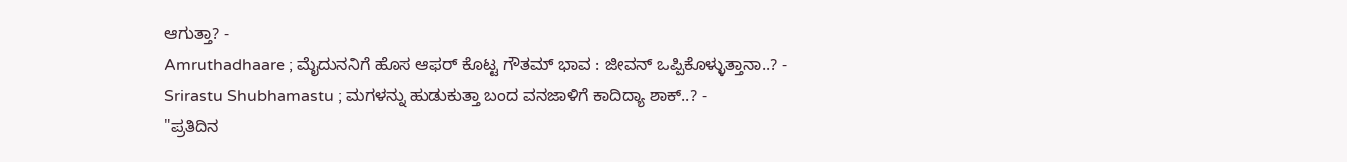ಆಗುತ್ತಾ? -
Amruthadhaare ; ಮೈದುನನಿಗೆ ಹೊಸ ಆಫರ್ ಕೊಟ್ಟ ಗೌತಮ್ ಭಾವ : ಜೀವನ್ ಒಪ್ಪಿಕೊಳ್ಳುತ್ತಾನಾ..? -
Srirastu Shubhamastu ; ಮಗಳನ್ನು ಹುಡುಕುತ್ತಾ ಬಂದ ವನಜಾಳಿಗೆ ಕಾದಿದ್ಯಾ ಶಾಕ್..? -
"ಪ್ರತಿದಿನ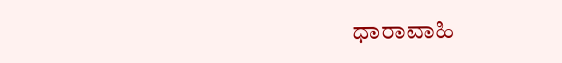ಧಾರಾವಾಹಿ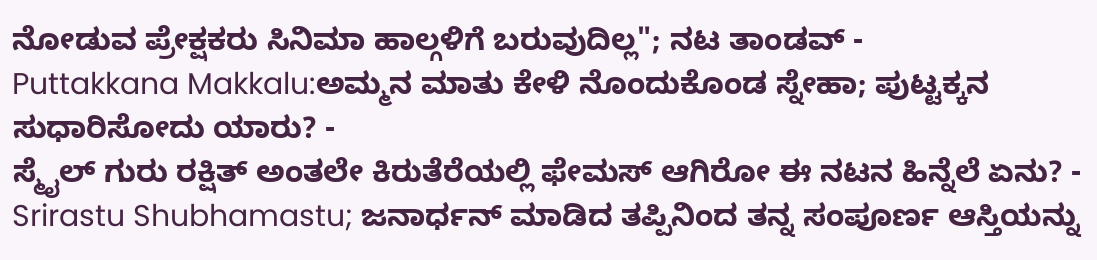ನೋಡುವ ಪ್ರೇಕ್ಷಕರು ಸಿನಿಮಾ ಹಾಲ್ಗಳಿಗೆ ಬರುವುದಿಲ್ಲ"; ನಟ ತಾಂಡವ್ -
Puttakkana Makkalu:ಅಮ್ಮನ ಮಾತು ಕೇಳಿ ನೊಂದುಕೊಂಡ ಸ್ನೇಹಾ; ಪುಟ್ಟಕ್ಕನ ಸುಧಾರಿಸೋದು ಯಾರು? -
ಸ್ಮೈಲ್ ಗುರು ರಕ್ಷಿತ್ ಅಂತಲೇ ಕಿರುತೆರೆಯಲ್ಲಿ ಫೇಮಸ್ ಆಗಿರೋ ಈ ನಟನ ಹಿನ್ನೆಲೆ ಏನು? -
Srirastu Shubhamastu; ಜನಾರ್ಧನ್ ಮಾಡಿದ ತಪ್ಪಿನಿಂದ ತನ್ನ ಸಂಪೂರ್ಣ ಆಸ್ತಿಯನ್ನು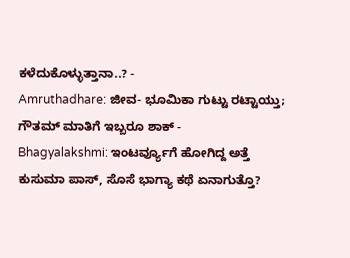ಕಳೆದುಕೊಳ್ಳುತ್ತಾನಾ..? -
Amruthadhare: ಜೀವ- ಭೂಮಿಕಾ ಗುಟ್ಟು ರಟ್ಟಾಯ್ತು; ಗೌತಮ್ ಮಾತಿಗೆ ಇಬ್ಬರೂ ಶಾಕ್ -
Bhagyalakshmi: ಇಂಟರ್ವ್ಯೂಗೆ ಹೋಗಿದ್ದ ಅತ್ತೆ ಕುಸುಮಾ ಪಾಸ್, ಸೊಸೆ ಭಾಗ್ಯಾ ಕಥೆ ಏನಾಗುತ್ತೊ?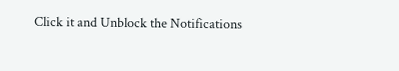Click it and Unblock the Notifications